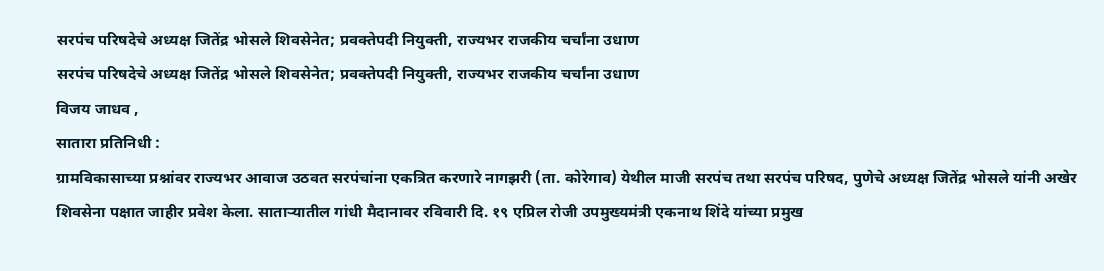सरपंच परिषदेचे अध्यक्ष जितेंद्र भोसले शिवसेनेत; प्रवक्तेपदी नियुक्ती, राज्यभर राजकीय चर्चांना उधाण
सरपंच परिषदेचे अध्यक्ष जितेंद्र भोसले शिवसेनेत; प्रवक्तेपदी नियुक्ती, राज्यभर राजकीय चर्चांना उधाण
विजय जाधव ,
सातारा प्रतिनिधी :
ग्रामविकासाच्या प्रश्नांवर राज्यभर आवाज उठवत सरपंचांना एकत्रित करणारे नागझरी (ता. कोरेगाव) येथील माजी सरपंच तथा सरपंच परिषद, पुणेचे अध्यक्ष जितेंद्र भोसले यांनी अखेर शिवसेना पक्षात जाहीर प्रवेश केला. साताऱ्यातील गांधी मैदानावर रविवारी दि. १९ एप्रिल रोजी उपमुख्यमंत्री एकनाथ शिंदे यांच्या प्रमुख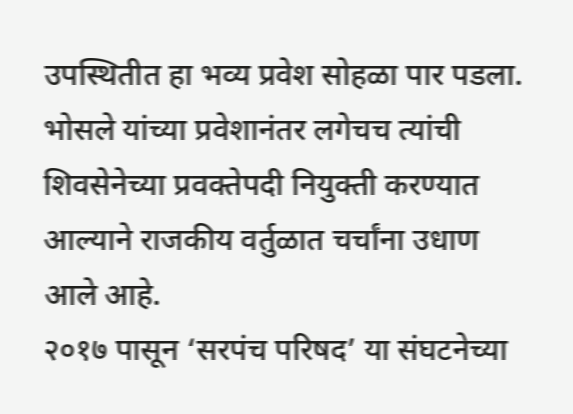उपस्थितीत हा भव्य प्रवेश सोहळा पार पडला. भोसले यांच्या प्रवेशानंतर लगेचच त्यांची शिवसेनेच्या प्रवक्तेपदी नियुक्ती करण्यात आल्याने राजकीय वर्तुळात चर्चांना उधाण आले आहे.
२०१७ पासून ‘सरपंच परिषद’ या संघटनेच्या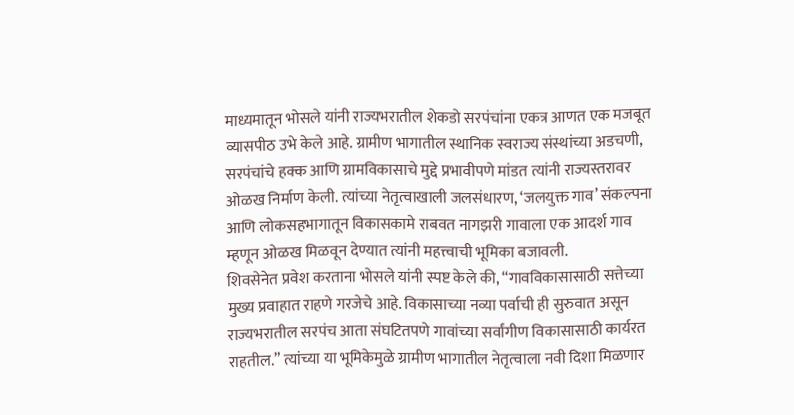माध्यमातून भोसले यांनी राज्यभरातील शेकडो सरपंचांना एकत्र आणत एक मजबूत व्यासपीठ उभे केले आहे. ग्रामीण भागातील स्थानिक स्वराज्य संस्थांच्या अडचणी, सरपंचांचे हक्क आणि ग्रामविकासाचे मुद्दे प्रभावीपणे मांडत त्यांनी राज्यस्तरावर ओळख निर्माण केली. त्यांच्या नेतृत्वाखाली जलसंधारण, ‘जलयुक्त गाव’ संकल्पना आणि लोकसहभागातून विकासकामे राबवत नागझरी गावाला एक आदर्श गाव म्हणून ओळख मिळवून देण्यात त्यांनी महत्त्वाची भूमिका बजावली.
शिवसेनेत प्रवेश करताना भोसले यांनी स्पष्ट केले की, “गावविकासासाठी सत्तेच्या मुख्य प्रवाहात राहणे गरजेचे आहे. विकासाच्या नव्या पर्वाची ही सुरुवात असून राज्यभरातील सरपंच आता संघटितपणे गावांच्या सर्वांगीण विकासासाठी कार्यरत राहतील.” त्यांच्या या भूमिकेमुळे ग्रामीण भागातील नेतृत्वाला नवी दिशा मिळणार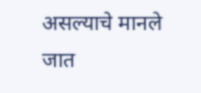असल्याचे मानले जात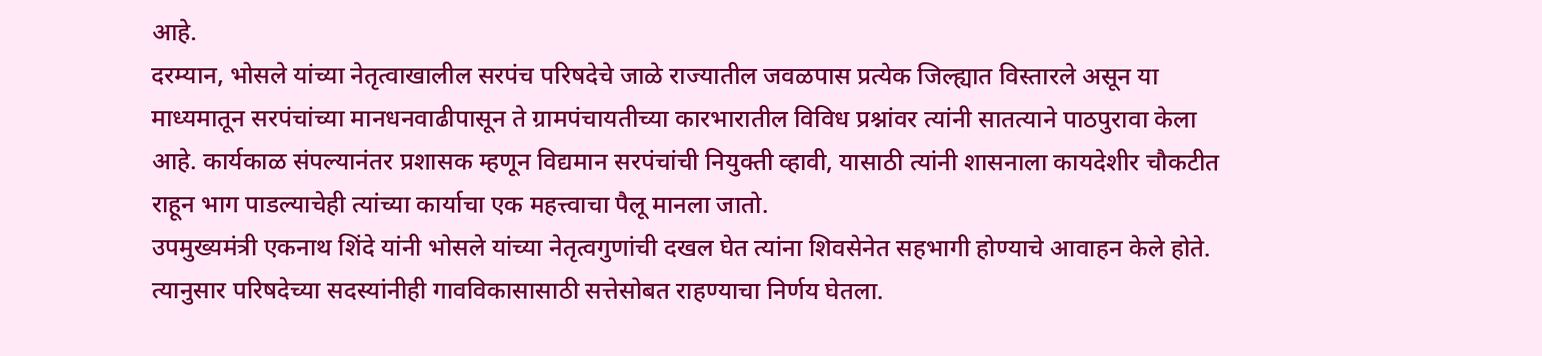आहे.
दरम्यान, भोसले यांच्या नेतृत्वाखालील सरपंच परिषदेचे जाळे राज्यातील जवळपास प्रत्येक जिल्ह्यात विस्तारले असून या माध्यमातून सरपंचांच्या मानधनवाढीपासून ते ग्रामपंचायतीच्या कारभारातील विविध प्रश्नांवर त्यांनी सातत्याने पाठपुरावा केला आहे. कार्यकाळ संपल्यानंतर प्रशासक म्हणून विद्यमान सरपंचांची नियुक्ती व्हावी, यासाठी त्यांनी शासनाला कायदेशीर चौकटीत राहून भाग पाडल्याचेही त्यांच्या कार्याचा एक महत्त्वाचा पैलू मानला जातो.
उपमुख्यमंत्री एकनाथ शिंदे यांनी भोसले यांच्या नेतृत्वगुणांची दखल घेत त्यांना शिवसेनेत सहभागी होण्याचे आवाहन केले होते. त्यानुसार परिषदेच्या सदस्यांनीही गावविकासासाठी सत्तेसोबत राहण्याचा निर्णय घेतला.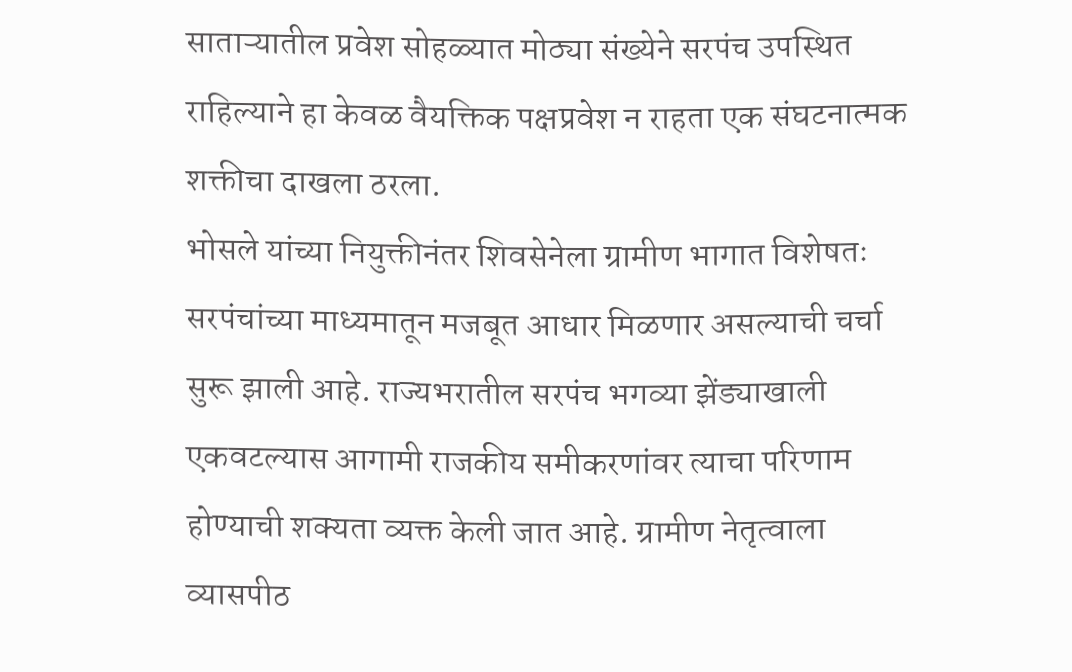साताऱ्यातील प्रवेश सोहळ्यात मोठ्या संख्येने सरपंच उपस्थित राहिल्याने हा केवळ वैयक्तिक पक्षप्रवेश न राहता एक संघटनात्मक शक्तीचा दाखला ठरला.
भोसले यांच्या नियुक्तीनंतर शिवसेनेला ग्रामीण भागात विशेषतः सरपंचांच्या माध्यमातून मजबूत आधार मिळणार असल्याची चर्चा सुरू झाली आहे. राज्यभरातील सरपंच भगव्या झेंड्याखाली एकवटल्यास आगामी राजकीय समीकरणांवर त्याचा परिणाम होण्याची शक्यता व्यक्त केली जात आहे. ग्रामीण नेतृत्वाला व्यासपीठ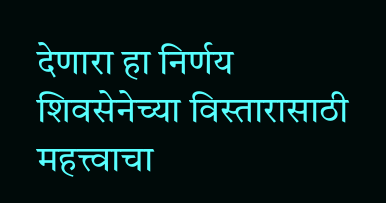देणारा हा निर्णय शिवसेनेच्या विस्तारासाठी महत्त्वाचा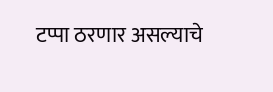टप्पा ठरणार असल्याचे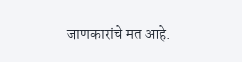जाणकारांचे मत आहे.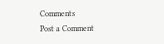Comments
Post a Comment